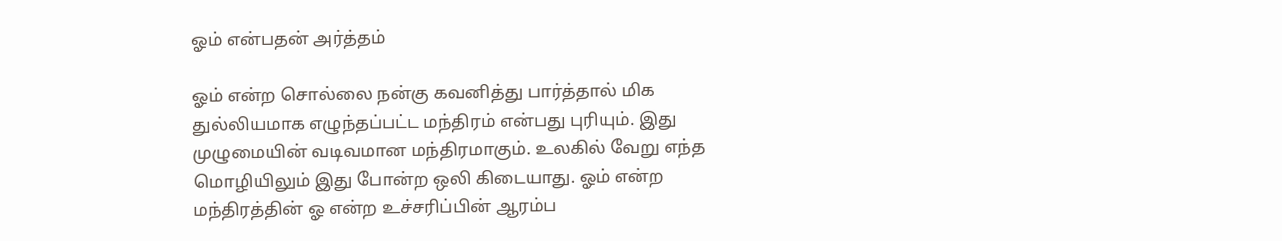ஓம் என்பதன் அர்த்தம்

ஓம் என்ற சொல்லை நன்கு கவனித்து பார்த்தால் மிக துல்லியமாக எழுந்தப்பட்ட மந்திரம் என்பது புரியும். இது முழுமையின் வடிவமான மந்திரமாகும். உலகில் வேறு எந்த மொழியிலும் இது போன்ற ஒலி கிடையாது. ஓம் என்ற மந்திரத்தின் ஓ என்ற உச்சரிப்பின் ஆரம்ப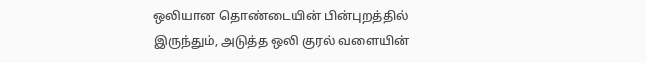ஒலியான தொண்டையின் பின்புறத்தில் இருந்தும், அடுத்த ஒலி குரல் வளையின்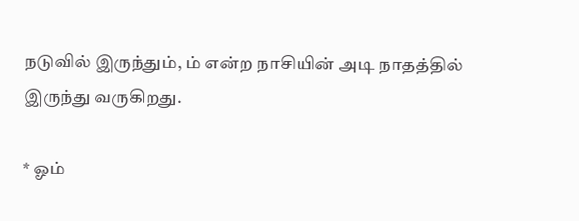நடுவில் இருந்தும், ம் என்ற நாசியின் அடி நாதத்தில் இருந்து வருகிறது.

* ஓம்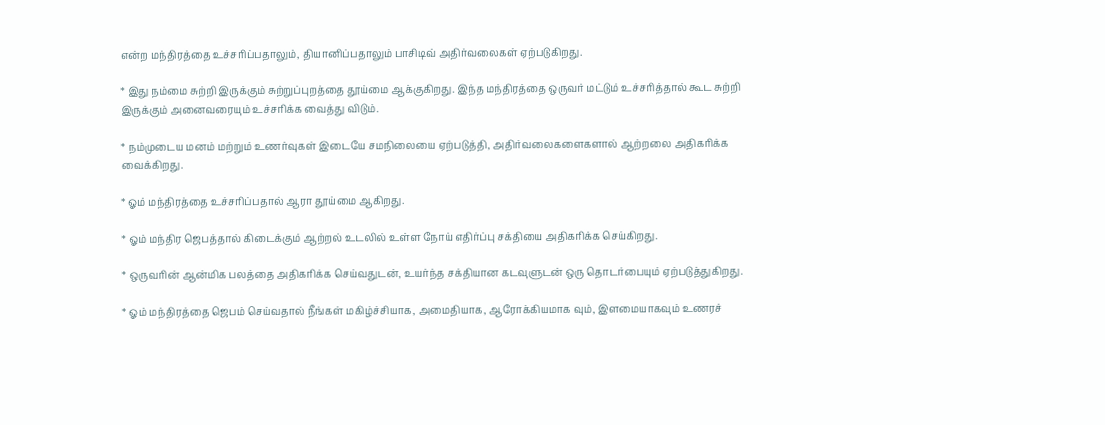என்ற மந்திரத்தை உச்சரிப்பதாலும், தியானிப்பதாலும் பாசிடிவ் அதிர்வலைகள் ஏற்படுகிறது.

* இது நம்மை சுற்றி இருக்கும் சுற்றுப்புறத்தை தூய்மை ஆக்குகிறது. இந்த மந்திரத்தை ஒருவர் மட்டும் உச்சரித்தால் கூட சுற்றி இருக்கும் அனைவரையும் உச்சரிக்க வைத்து விடும்.

* நம்முடைய மனம் மற்றும் உணர்வுகள் இடையே சமநிலையை ஏற்படுத்தி, அதிர்வலைகளைகளால் ஆற்றலை அதிகரிக்க வைக்கிறது.

* ஓம் மந்திரத்தை உச்சரிப்பதால் ஆரா தூய்மை ஆகிறது.

* ஓம் மந்திர ஜெபத்தால் கிடைக்கும் ஆற்றல் உடலில் உள்ள நோய் எதிர்ப்பு சக்தியை அதிகரிக்க செய்கிறது.

* ஒருவரின் ஆன்மிக பலத்தை அதிகரிக்க செய்வதுடன், உயர்ந்த சக்தியான கடவுளுடன் ஒரு தொடர்பையும் ஏற்படுத்துகிறது.

* ஓம் மந்திரத்தை ஜெபம் செய்வதால் நீங்கள் மகிழ்ச்சியாக, அமைதியாக, ஆரோக்கியமாக வும், இளமையாகவும் உணரச்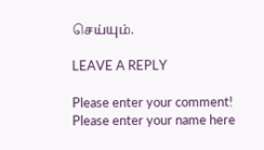செய்யும்.

LEAVE A REPLY

Please enter your comment!
Please enter your name here